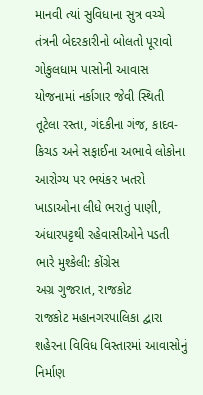માનવી ત્યાં સુવિધાના સુત્ર વચ્ચે તંત્રની બેદરકારીનો બોલતો પૂરાવો
ગોકુલધામ પાસોની આવાસ યોજનામાં નર્કાગાર જેવી સ્થિતી
તૂટેલા રસ્તા, ગંદકીના ગંજ, કાદવ-કિચડ અને સફાઈના અભાવે લોકોના આરોગ્ય પર ભયંકર ખતરો
ખાડાઓના લીધે ભરાતું પાણી, અંધારપટ્ટથી રહેવાસીઓને પડતી ભારે મુશ્કેલી: કોંગ્રેસ
અગ્ર ગુજરાત, રાજકોટ
રાજકોટ મહાનગરપાલિકા દ્વારા શહેરના વિવિધ વિસ્તારમાં આવાસોનું નિર્માણ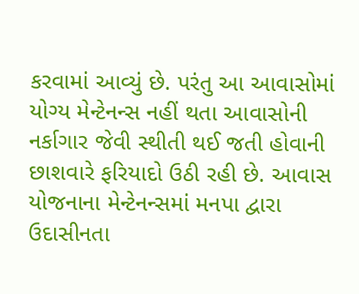કરવામાં આવ્યું છે. પરંતુ આ આવાસોમાં યોગ્ય મેન્ટેનન્સ નહીં થતા આવાસોની નર્કાગાર જેવી સ્થીતી થઈ જતી હોવાની છાશવારે ફરિયાદો ઉઠી રહી છે. આવાસ યોજનાના મેન્ટેનન્સમાં મનપા દ્વારા ઉદાસીનતા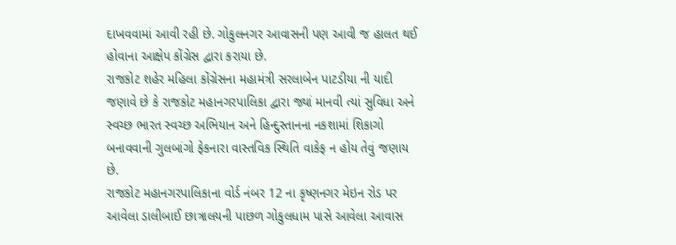દાખવવામાં આવી રહી છે. ગોકુલનગર આવાસની પણ આવી જ હાલત થઈ હોવાના આક્ષેપ કોંગ્રેસ દ્વારા કરાયા છે.
રાજકોટ શહેર મહિલા કોંગ્રેસના મહામંત્રી સરલાબેન પાટડીયા ની યાદી જણાવે છે કે રાજકોટ મહાનગરપાલિકા દ્વારા જ્યાં માનવી ત્યાં સુવિધા અને સ્વચ્છ ભારત સ્વચ્છ અભિયાન અને હિન્દુસ્તાનના નકશામાં શિકાગો બનાવવાની ગુલબાંગો ફેકનારા વાસ્તવિક સ્થિતિ વાકેફ ન હોય તેવું જણાય છે.
રાજકોટ મહાનગરપાલિકાના વોર્ડ નંબર 12 ના કૃષ્ણનગર મેઇન રોડ પર આવેલા ડાલીબાઈ છાત્રાલયની પાછળ ગોકુલધામ પાસે આવેલા આવાસ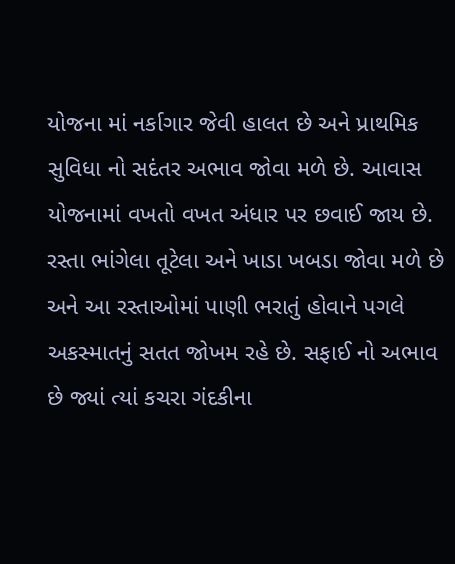યોજના માં નર્કાગાર જેવી હાલત છે અને પ્રાથમિક સુવિધા નો સદંતર અભાવ જોવા મળે છે. આવાસ યોજનામાં વખતો વખત અંધાર પર છવાઈ જાય છે. રસ્તા ભાંગેલા તૂટેલા અને ખાડા ખબડા જોવા મળે છે અને આ રસ્તાઓમાં પાણી ભરાતું હોવાને પગલે અકસ્માતનું સતત જોખમ રહે છે. સફાઈ નો અભાવ છે જ્યાં ત્યાં કચરા ગંદકીના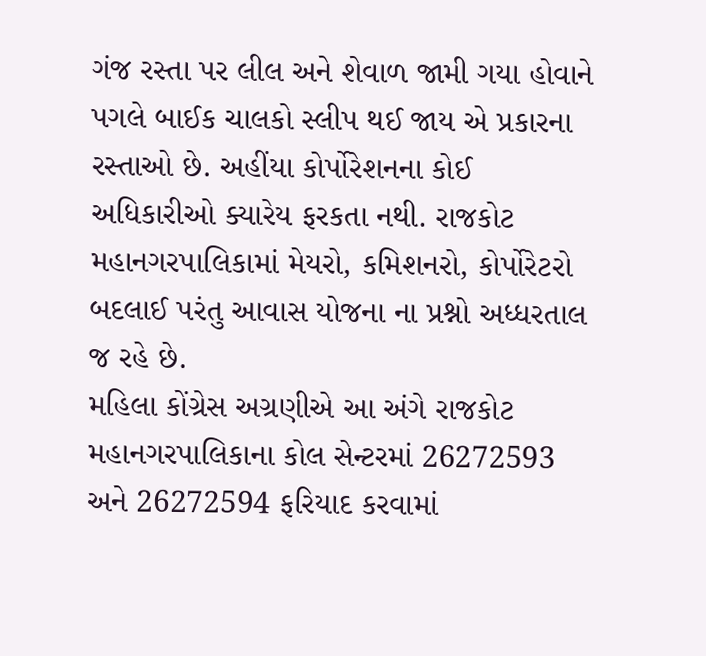ગંજ રસ્તા પર લીલ અને શેવાળ જામી ગયા હોવાને પગલે બાઈક ચાલકો સ્લીપ થઈ જાય એ પ્રકારના રસ્તાઓ છે. અહીંયા કોર્પોરેશનના કોઈ અધિકારીઓ ક્યારેય ફરકતા નથી. રાજકોટ મહાનગરપાલિકામાં મેયરો, કમિશનરો, કોર્પોરેટરો બદલાઈ પરંતુ આવાસ યોજના ના પ્રશ્નો અધ્ધરતાલ જ રહે છે.
મહિલા કોંગ્રેસ અગ્રણીએ આ અંગે રાજકોટ મહાનગરપાલિકાના કોલ સેન્ટરમાં 26272593 અને 26272594 ફરિયાદ કરવામાં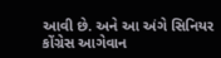આવી છે. અને આ અંગે સિનિયર કોંગ્રેસ આગેવાન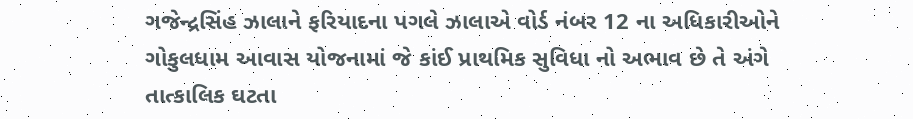ગજેન્દ્રસિંહ ઝાલાને ફરિયાદના પગલે ઝાલાએ વોર્ડ નંબર 12 ના અધિકારીઓને ગોકુલધામ આવાસ યોજનામાં જે કાંઈ પ્રાથમિક સુવિધા નો અભાવ છે તે અંગે તાત્કાલિક ઘટતા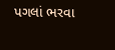પગલાં ભરવા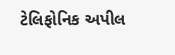ટેલિફોનિક અપીલ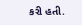કરી હતી.